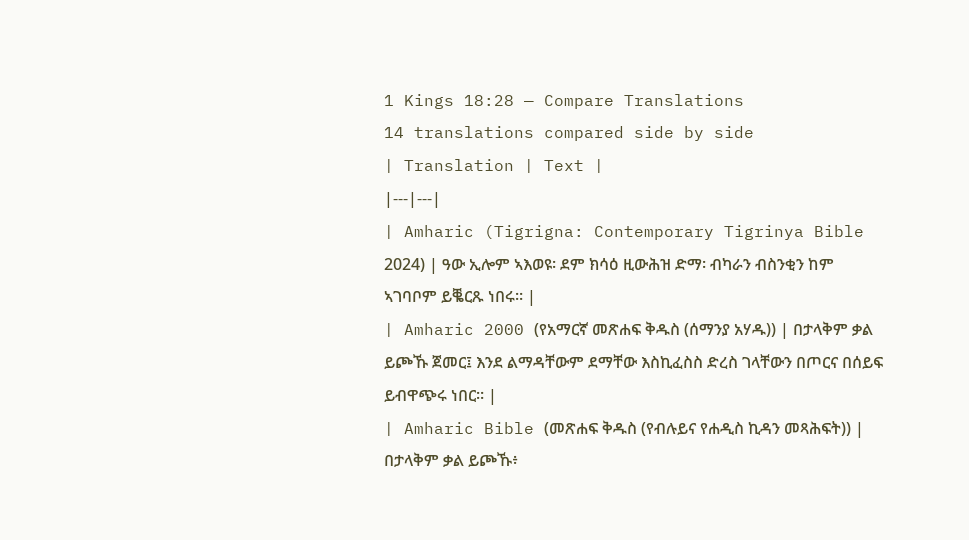1 Kings 18:28 — Compare Translations
14 translations compared side by side
| Translation | Text |
|---|---|
| Amharic (Tigrigna: Contemporary Tigrinya Bible 2024) | ዓው ኢሎም ኣእወዩ፡ ደም ክሳዕ ዚውሕዝ ድማ፡ ብካራን ብስንቂን ከም ኣገባቦም ይቘርጹ ነበሩ። |
| Amharic 2000 (የአማርኛ መጽሐፍ ቅዱስ (ሰማንያ አሃዱ)) | በታላቅም ቃል ይጮኹ ጀመር፤ እንደ ልማዳቸውም ደማቸው እስኪፈስስ ድረስ ገላቸውን በጦርና በሰይፍ ይብዋጭሩ ነበር። |
| Amharic Bible (መጽሐፍ ቅዱስ (የብሉይና የሐዲስ ኪዳን መጻሕፍት)) | በታላቅም ቃል ይጮኹ፥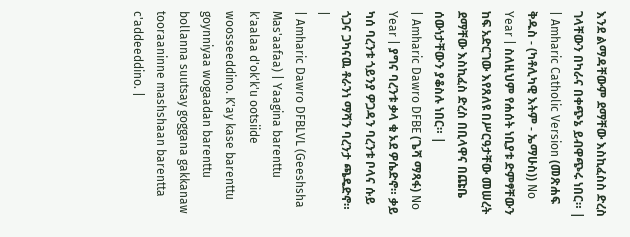እንደ ልማዳቸውም ደማቸው እስኪፈስስ ድረስ ገላቸውን በካራና በቀጭኔ ይብዋጭሩ ነበር። |
| Amharic Catholic Version (መጽሐፍ ቅዱስ - (ካቶሊካዊ እትም - ኤማሁስ)) No Year | ስለዚህም የሐሰት ነቢያቱ ድምፃቸውን ከፍ አድርገው እየጸለዩ በሥርዓታቸው መሠረት ደማቸው እስኪፈስ ድረስ በቢላዋና በጩቤ ሰውነታቸውን ያቆስሉ ነበር። |
| Amharic Dawro DFBE (ጌሻ ማጻፋ) No Year | ያግና ባረንቱ ቃላ ቁ ኦደ ዎሴድኖ። ቃይ ካሰ ባረንቱ ጎይንያ ዎጋዳን ባረንቱ ቦላና ሱይ ጎጋና ጋካናዉ ቶራንነ ማሻን ባረንታ ጫዴድኖ። |
| Amharic Dawro DFBLVL (Geeshsha Mas'aafaa) | Yaagina barenttu k'aalaa d'ok'k'u ootsiide woosseeddino. K'ay kase barenttu goynniyaa wogaadan barenttu bollanna suutsay goggana gakkanaw tooraaninne mashshaan barentta c'addeeddino. |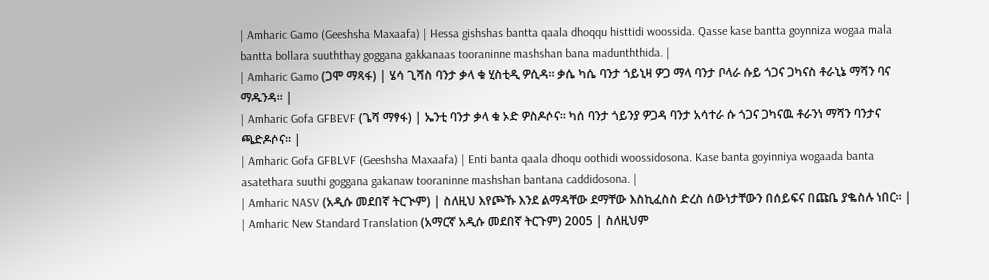| Amharic Gamo (Geeshsha Maxaafa) | Hessa gishshas bantta qaala dhoqqu histtidi woossida. Qasse kase bantta goynniza wogaa mala bantta bollara suuththay goggana gakkanaas tooraninne mashshan bana madunththida. |
| Amharic Gamo (ጋሞ ማጻፋ) | ሄሳ ጊሻስ ባንታ ቃላ ቁ ሂስቲዲ ዎሲዳ። ቃሴ ካሴ ባንታ ጎይኒዛ ዎጋ ማላ ባንታ ቦላራ ሱይ ጎጋና ጋካናስ ቶራኒኔ ማሻን ባና ማዱንዳ። |
| Amharic Gofa GFBEVF (ጌሻ ማፃፋ) | ኤንቲ ባንታ ቃላ ቁ ኦድ ዎስዶሶና። ካሰ ባንታ ጎይንያ ዎጋዳ ባንታ አሳተራ ሱ ጎጋና ጋካናዉ ቶራንነ ማሻን ባንታና ጫድዶሶና። |
| Amharic Gofa GFBLVF (Geeshsha Maxaafa) | Enti banta qaala dhoqu oothidi woossidosona. Kase banta goyinniya wogaada banta asatethara suuthi goggana gakanaw tooraninne mashshan bantana caddidosona. |
| Amharic NASV (አዲሱ መደበኛ ትርጒም) | ስለዚህ እየጮኹ እንደ ልማዳቸው ደማቸው እስኪፈስስ ድረስ ሰውነታቸውን በሰይፍና በጩቤ ያቈስሉ ነበር። |
| Amharic New Standard Translation (አማርኛ አዲሱ መደበኛ ትርጉም) 2005 | ስለዚህም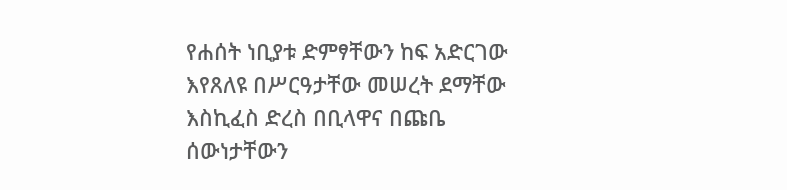የሐሰት ነቢያቱ ድምፃቸውን ከፍ አድርገው እየጸለዩ በሥርዓታቸው መሠረት ደማቸው እስኪፈስ ድረስ በቢላዋና በጩቤ ሰውነታቸውን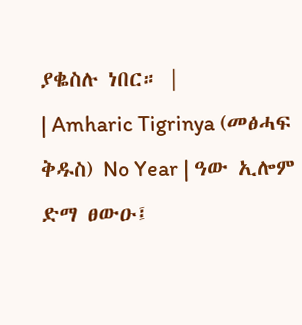ያቈስሉ ነበር። |
| Amharic Tigrinya (መፅሓፍ ቅዱስ) No Year | ዓው ኢሎም ድማ ፀውዑ፤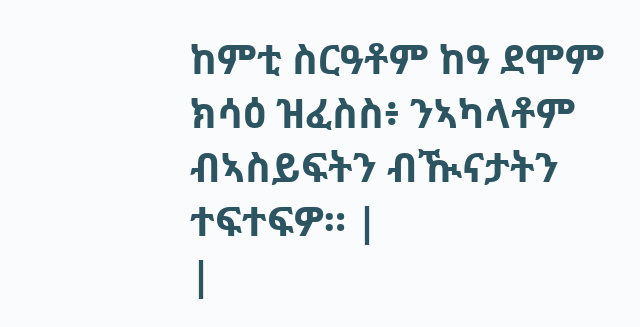ከምቲ ስርዓቶም ከዓ ደሞም ክሳዕ ዝፈስስ፥ ንኣካላቶም ብኣስይፍትን ብዂናታትን ተፍተፍዎ። |
|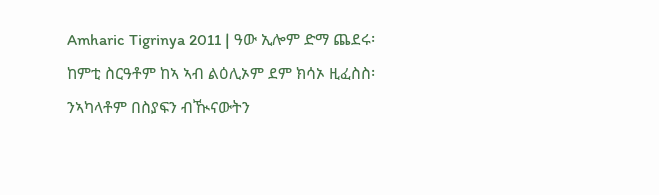Amharic Tigrinya 2011 | ዓው ኢሎም ድማ ጨደሩ፡ ከምቲ ስርዓቶም ከኣ ኣብ ልዕሊኦም ደም ክሳኦ ዚፈስስ፡ ንኣካላቶም በስያፍን ብዂናውትን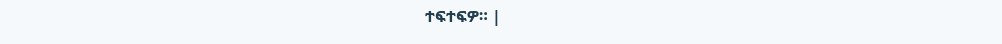ተፍተፍዎ። |